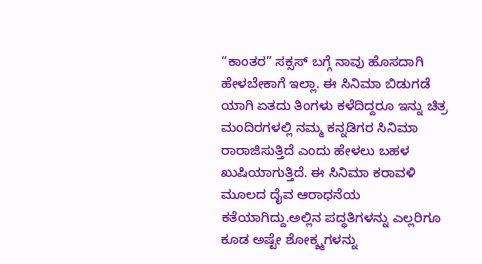“ಕಾಂತರ” ಸಕ್ಸಸ್ ಬಗ್ಗೆ ನಾವು ಹೊಸದಾಗಿ ಹೇಳಬೇಕಾಗೆ ಇಲ್ಲಾ. ಈ ಸಿನಿಮಾ ಬಿಡುಗಡೆ ಯಾಗಿ ಏತದು ತಿಂಗಳು ಕಳೆದಿದ್ದರೂ ಇನ್ನು ಚಿತ್ರ ಮಂದಿರಗಳಲ್ಲಿ ನಮ್ಮ ಕನ್ನಡಿಗರ ಸಿನಿಮಾ ರಾರಾಜಿಸುತ್ತಿದೆ ಎಂದು ಹೇಳಲು ಬಹಳ ಖುಷಿಯಾಗುತ್ತಿದೆ. ಈ ಸಿನಿಮಾ ಕರಾವಳಿ ಮೂಲದ ದೈವ ಆರಾಧನೆಯ ಕತೆಯಾಗಿದ್ದು.ಅಲ್ಲಿನ ಪದ್ಧತಿಗಳನ್ನು ಎಲ್ಲರಿಗೂ ಕೂಡ ಅಷ್ಟೇ ಶೋಕ್ಶ್ಮಗಳನ್ನು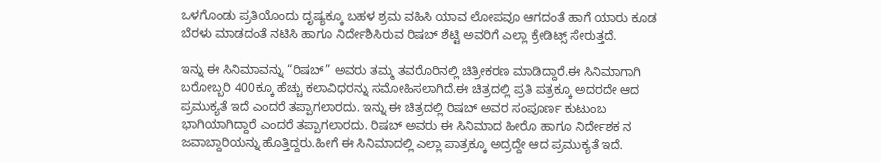ಒಳಗೊಂಡು ಪ್ರತಿಯೊಂದು ದೃಷ್ಯಕ್ಕೂ ಬಹಳ ಶ್ರಮ ವಹಿಸಿ ಯಾವ ಲೋಪವೂ ಆಗದಂತೆ ಹಾಗೆ ಯಾರು ಕೂಡ ಬೆರಳು ಮಾಡದಂತೆ ನಟಿಸಿ ಹಾಗೂ ನಿರ್ದೇಶಿಸಿರುವ ರಿಷಬ್ ಶೆಟ್ಟಿ ಅವರಿಗೆ ಎಲ್ಲಾ ಕ್ರೇಡಿಟ್ಸ್ ಸೇರುತ್ತದೆ.

ಇನ್ನು ಈ ಸಿನಿಮಾವನ್ನು “ರಿಷಬ್” ಅವರು ತಮ್ಮ ತವರೊರಿನಲ್ಲಿ ಚಿತ್ರೀಕರಣ ಮಾಡಿದ್ದಾರೆ.ಈ ಸಿನಿಮಾಗಾಗಿ ಬರೋಬ್ಬರಿ 400ಕ್ಕೂ ಹೆಚ್ಚು ಕಲಾವಿಧರನ್ನು ಸಮೋಹಿಸಲಾಗಿದೆ.ಈ ಚಿತ್ರದಲ್ಲಿ ಪ್ರತಿ ಪತ್ರಕ್ಕೂ ಅದರದೇ ಆದ ಪ್ರಮುಕ್ಯತೆ ಇದೆ ಎಂದರೆ ತಪ್ಪಾಗಲಾರದು. ಇನ್ನು ಈ ಚಿತ್ರದಲ್ಲಿ ರಿಷಬ್ ಅವರ ಸಂಪೂರ್ಣ ಕುಟುಂಬ ಭಾಗಿಯಾಗಿದ್ದಾರೆ ಎಂದರೆ ತಪ್ಪಾಗಲಾರದು. ರಿಷಬ್ ಅವರು ಈ ಸಿನಿಮಾದ ಹೀರೊ ಹಾಗೂ ನಿರ್ದೇಶಕ ನ ಜವಾಬ್ದಾರಿಯನ್ನು ಹೊತ್ತಿದ್ದರು.ಹೀಗೆ ಈ ಸಿನಿಮಾದಲ್ಲಿ ಎಲ್ಲಾ ಪಾತ್ರಕ್ಕೂ ಅದ್ರದ್ದೇ ಆದ ಪ್ರಮುಕ್ಯತೆ ಇದೆ.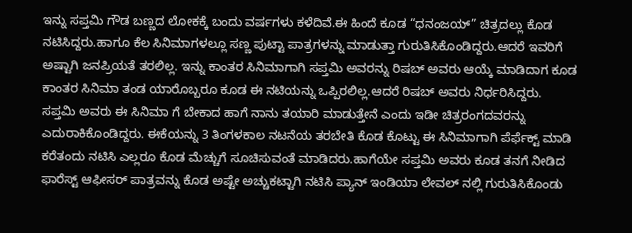ಇನ್ನು ಸಪ್ತಮಿ ಗೌಡ ಬಣ್ಣದ ಲೋಕಕ್ಕೆ ಬಂದು ವರ್ಷಗಳು ಕಳೆದಿವೆ.ಈ ಹಿಂದೆ ಕೂಡ “ಧನಂಜಯ್” ಚಿತ್ರದಲ್ಲು ಕೊಡ ನಟಿಸಿದ್ದರು.ಹಾಗೂ ಕೆಲ ಸಿನಿಮಾಗಳಲ್ಲೂ ಸಣ್ಣ ಪುಟ್ಟಾ ಪಾತ್ರಗಳನ್ನು ಮಾಡುತ್ತಾ ಗುರುತಿಸಿಕೊಂಡಿದ್ದರು.ಆದರೆ ಇವರಿಗೆ ಅಷ್ಟಾಗಿ ಜನಪ್ರಿಯತೆ ತರಲಿಲ್ಲ. ಇನ್ನು ಕಾಂತರ ಸಿನಿಮಾಗಾಗಿ ಸಪ್ತಮಿ ಅವರನ್ನು ರಿಷಬ್ ಅವರು ಆಯ್ಕೆ ಮಾಡಿದಾಗ ಕೂಡ ಕಾಂತರ ಸಿನಿಮಾ ತಂಡ ಯಾರೊಬ್ಬರೂ ಕೂಡ ಈ ನಟಿಯನ್ನು ಒಪ್ಪಿರಲಿಲ್ಲ.ಆದರೆ ರಿಷಬ್ ಅವರು ನಿರ್ಧರಿಸಿದ್ದರು.
ಸಪ್ತಮಿ ಅವರು ಈ ಸಿನಿಮಾ ಗೆ ಬೇಕಾದ ಹಾಗೆ ನಾನು ತಯಾರಿ ಮಾಡುತ್ತೇನೆ ಎಂದು ಇಡೀ ಚಿತ್ರರಂಗದವರನ್ನು ಎದುರಾಕಿಕೊಂಡಿದ್ದರು. ಈಕೆಯನ್ನು 3 ತಿಂಗಳಕಾಲ ನಟನೆಯ ತರಬೇತಿ ಕೊಡ ಕೊಟ್ಟು ಈ ಸಿನಿಮಾಗಾಗಿ ಪೆರ್ಫೆಕ್ಟ್ ಮಾಡಿ ಕರೆತಂದು ನಟಿಸಿ ಎಲ್ಲರೂ ಕೊಡ ಮೆಚ್ಚುಗೆ ಸೂಚಿಸುವಂತೆ ಮಾಡಿದರು.ಹಾಗೆಯೇ ಸಪ್ತಮಿ ಅವರು ಕೂಡ ತನಗೆ ನೀಡಿದ ಫಾರೆಸ್ಟ್ ಆಫೀಸರ್ ಪಾತ್ರವನ್ನು ಕೊಡ ಅಷ್ಟೇ ಅಚ್ಚುಕಟ್ಟಾಗಿ ನಟಿಸಿ ಪ್ಯಾನ್ ಇಂಡಿಯಾ ಲೇವಲ್ ನಲ್ಲಿ ಗುರುತಿಸಿಕೊಂಡು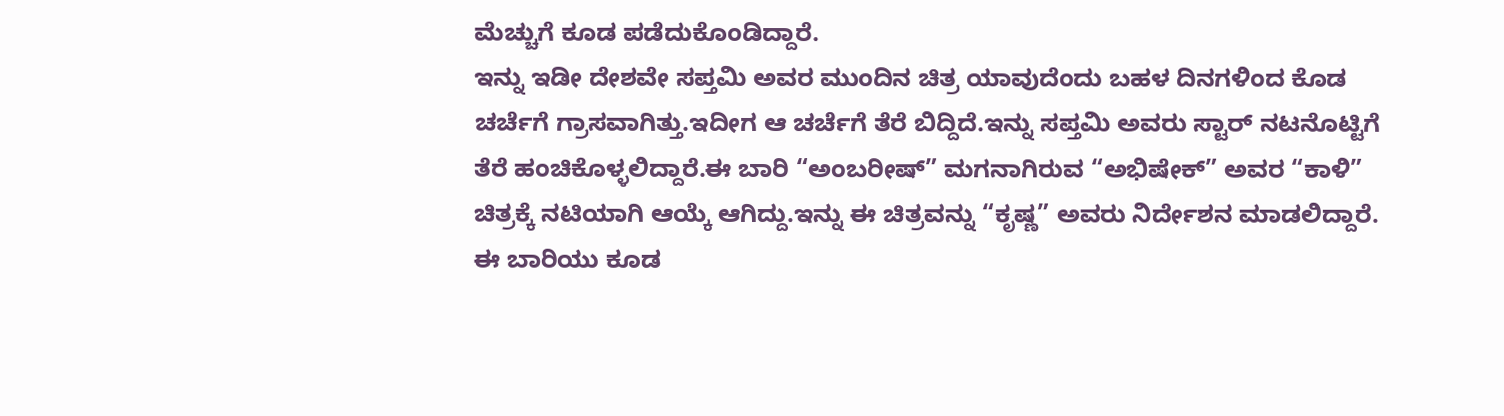ಮೆಚ್ಚುಗೆ ಕೂಡ ಪಡೆದುಕೊಂಡಿದ್ದಾರೆ.
ಇನ್ನು ಇಡೀ ದೇಶವೇ ಸಪ್ತಮಿ ಅವರ ಮುಂದಿನ ಚಿತ್ರ ಯಾವುದೆಂದು ಬಹಳ ದಿನಗಳಿಂದ ಕೊಡ ಚರ್ಚೆಗೆ ಗ್ರಾಸವಾಗಿತ್ತು.ಇದೀಗ ಆ ಚರ್ಚೆಗೆ ತೆರೆ ಬಿದ್ದಿದೆ.ಇನ್ನು ಸಪ್ತಮಿ ಅವರು ಸ್ಟಾರ್ ನಟನೊಟ್ಟಿಗೆ ತೆರೆ ಹಂಚಿಕೊಳ್ಳಲಿದ್ದಾರೆ.ಈ ಬಾರಿ “ಅಂಬರೀಷ್” ಮಗನಾಗಿರುವ “ಅಭಿಷೇಕ್” ಅವರ “ಕಾಳಿ” ಚಿತ್ರಕ್ಕೆ ನಟಿಯಾಗಿ ಆಯ್ಕೆ ಆಗಿದ್ದು.ಇನ್ನು ಈ ಚಿತ್ರವನ್ನು “ಕೃಷ್ಣ” ಅವರು ನಿರ್ದೇಶನ ಮಾಡಲಿದ್ದಾರೆ. ಈ ಬಾರಿಯು ಕೂಡ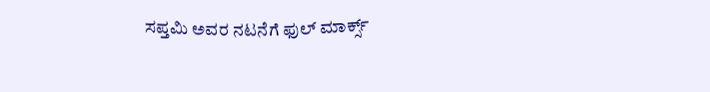ಸಪ್ತಮಿ ಅವರ ನಟನೆಗೆ ಫುಲ್ ಮಾರ್ಕ್ಸ್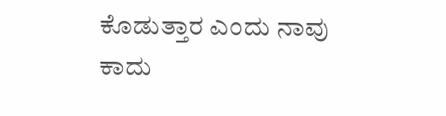ಕೊಡುತ್ತಾರ ಎಂದು ನಾವು ಕಾದು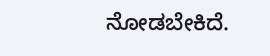ನೋಡಬೇಕಿದೆ.